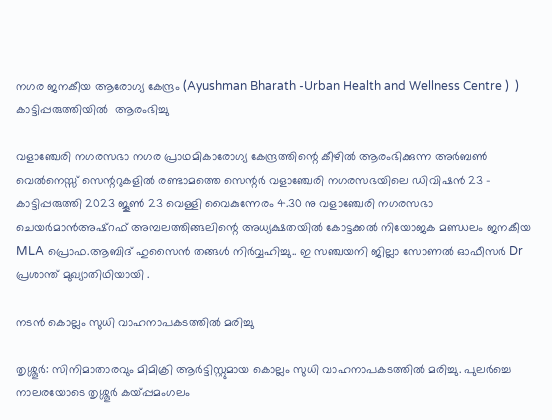നഗര ജനകീയ ആരോഗ്യ കേന്ദ്രം (Ayushman Bharath -Urban Health and Wellness Centre )  ) കാട്ടിപ്പരുത്തിയിൽ  ആരംഭിച്ചു

വളാഞ്ചേരി നഗരസഭാ നഗര പ്രാഥമികാരോഗ്യ കേന്ദ്രത്തിന്റെ കീഴിൽ ആരംഭിക്കുന്ന അർബൺ  വെൽനെസ്സ് സെന്ററുകളിൽ രണ്ടാമത്തെ സെന്റർ വളാഞ്ചേരി നഗരസഭയിലെ ഡിവിഷൻ 23 - കാട്ടിപ്പരുത്തി 2023 ജൂൺ 23 വെള്ളി വൈകുന്നേരം 4.30 നു വളാഞ്ചേരി നഗരസഭാ ചെയർമാൻഅഷ്‌റഫ് അമ്പലത്തിങ്ങലിന്റെ അധ്യക്ഷതയിൽ കോട്ടക്കൽ നിയോജക മണ്ഡലം ജനകീയ MLA പ്രൊഫ.ആബിദ് ഹുസൈൻ തങ്ങൾ നിർവ്വഹിച്ചു.. ഇ സഞ്ചയനി ജില്ലാ സോണൽ ഓഫീസർ Dr പ്രശാന്ത് മുഖ്യാതിഥിയായി .

നടന്‍ കൊല്ലം സുധി വാഹനാപകടത്തില്‍ മരിച്ചു

തൃശ്ശൂര്‍: സിനിമാതാരവും മിമിക്രി ആര്‍ട്ടിസ്റ്റുമായ കൊല്ലം സുധി വാഹനാപകടത്തില്‍ മരിച്ചു. പുലര്‍ച്ചെ നാലരയോടെ തൃശ്ശൂര്‍ കയ്പ്പമംഗലം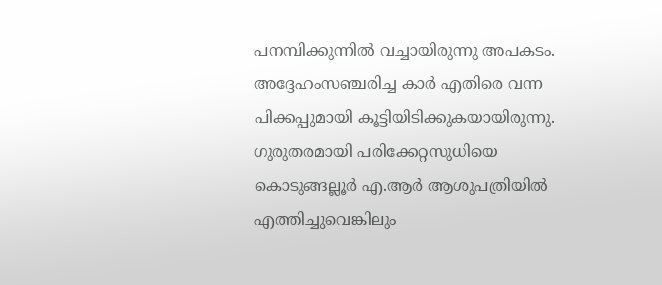പനമ്പിക്കുന്നില്‍ വച്ചായിരുന്നു അപകടം. അദ്ദേഹംസഞ്ചരിച്ച കാര്‍ എതിരെ വന്ന പിക്കപ്പുമായി കൂട്ടിയിടിക്കുകയായിരുന്നു. ഗുരുതരമായി പരിക്കേറ്റസുധിയെ കൊടുങ്ങല്ലൂര്‍ എ.ആര്‍ ആശുപത്രിയില്‍ എത്തിച്ചുവെങ്കിലും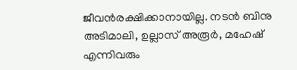ജീവന്‍രക്ഷിക്കാനായില്ല. നടന്‍ ബിനു അടിമാലി, ഉല്ലാസ് അരൂര്‍, മഹേഷ് എന്നിവരും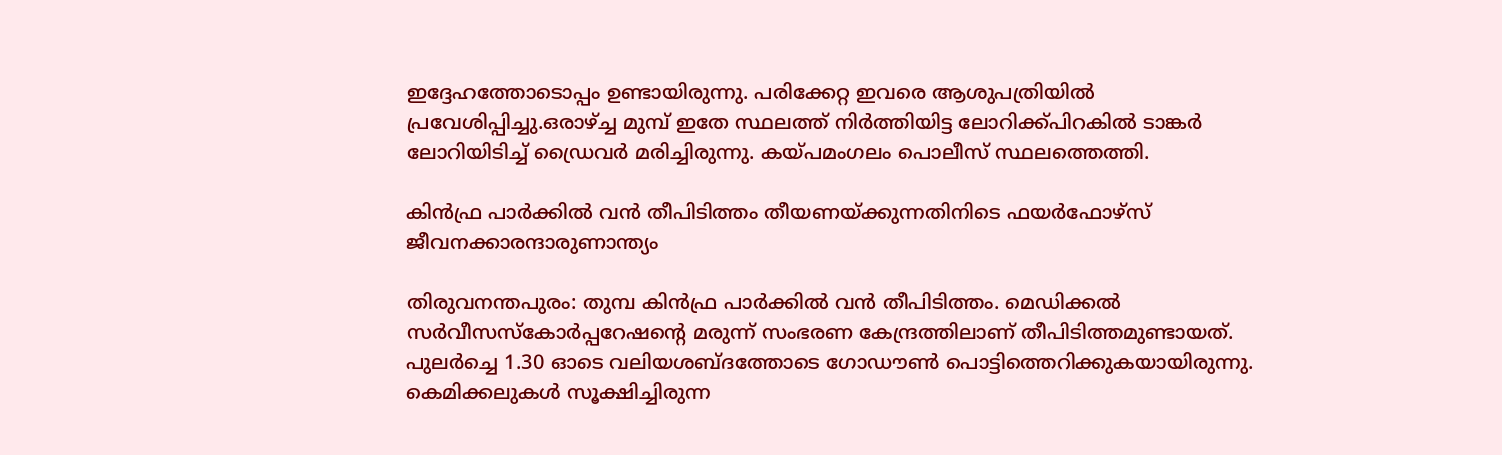ഇദ്ദേഹത്തോടൊപ്പം ഉണ്ടായിരുന്നു. പരിക്കേറ്റ ഇവരെ ആശുപത്രിയില്‍ പ്രവേശിപ്പിച്ചു.ഒരാഴ്ച്ച മുമ്പ് ഇതേ സ്ഥലത്ത് നിർത്തിയിട്ട ലോറിക്ക്പിറകിൽ ടാങ്കർ ലോറിയിടിച്ച് ഡ്രൈവർ മരിച്ചിരുന്നു. കയ്പമംഗലം പൊലീസ് സ്ഥലത്തെത്തി.

കിൻഫ്ര പാർക്കിൽ വൻ തീപിടിത്തം തീയണയ്ക്കുന്നതിനിടെ ഫയർഫോഴ്സ് ജീവനക്കാരന്ദാരുണാന്ത്യം

തിരുവനന്തപുരം: തുമ്പ കിൻഫ്ര പാർക്കിൽ വൻ തീപിടിത്തം. മെഡിക്കല്‍ സര്‍വീസസ്കോർപ്പറേഷന്റെ മരുന്ന് സംഭരണ കേന്ദ്രത്തിലാണ് തീപിടിത്തമുണ്ടായത്. പുലര്‍ച്ചെ 1.30 ഓടെ വലിയശബ്ദത്തോടെ ഗോഡൗണ്‍ പൊട്ടിത്തെറിക്കുകയായിരുന്നു. കെമിക്കലുകള്‍ സൂക്ഷിച്ചിരുന്ന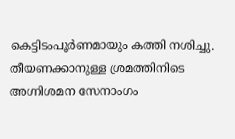കെട്ടിടംപൂര്‍ണമായും കത്തി നശിച്ചു. തീയണക്കാനുള്ള ശ്രമത്തിനിടെ അഗ്നിശമന സേനാംഗം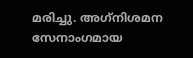മരിച്ചു. അഗ്‌നിശമന സേനാംഗമായ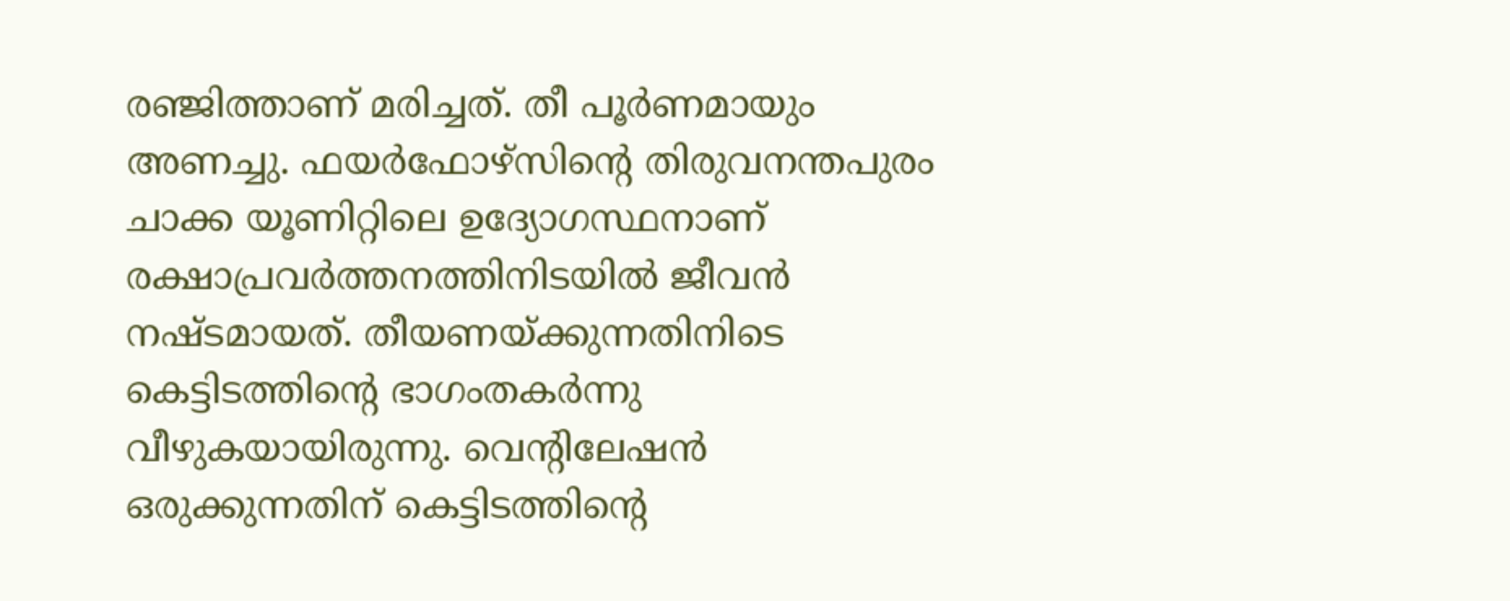രഞ്ജിത്താണ് മരിച്ചത്. തീ പൂര്‍ണമായും അണച്ചു. ഫയർഫോഴ്സിന്റെ തിരുവനന്തപുരം ചാക്ക യൂണിറ്റിലെ ഉദ്യോഗസ്ഥനാണ് രക്ഷാപ്രവര്‍ത്തനത്തിനിടയില്‍ ജീവന്‍ നഷ്ടമായത്. തീയണയ്ക്കുന്നതിനിടെ കെട്ടിടത്തിന്റെ ഭാഗംതകർന്നു വീഴുകയായിരുന്നു. വെന്റിലേഷന്‍ ഒരുക്കുന്നതിന് കെട്ടിടത്തിന്റെ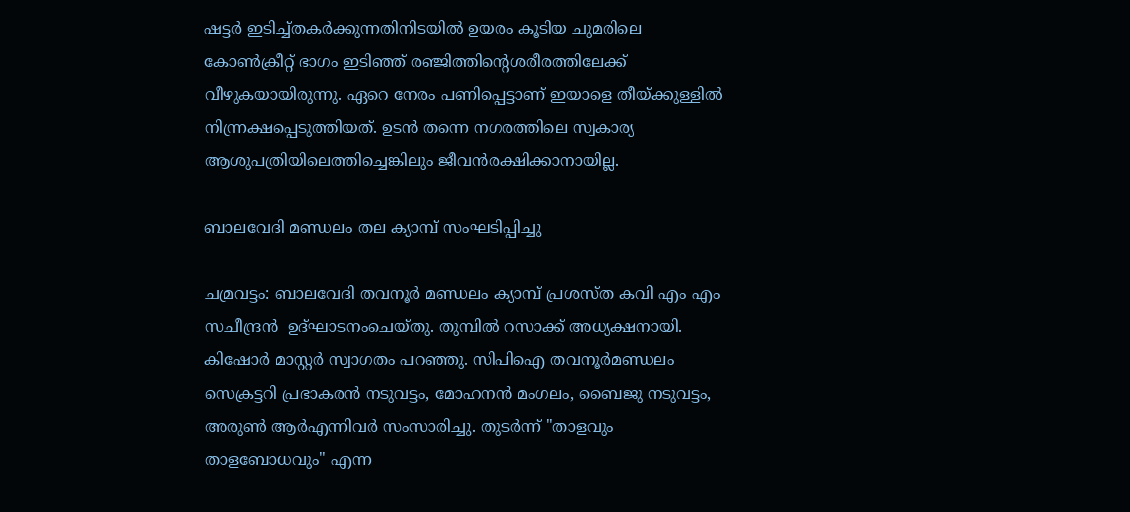ഷട്ടര്‍ ഇടിച്ച്തകര്‍ക്കുന്നതിനിടയില്‍ ഉയരം കൂടിയ ചുമരിലെ കോണ്‍ക്രീറ്റ് ഭാഗം ഇടിഞ്ഞ് രഞ്ജിത്തിന്റെശരീരത്തിലേക്ക് വീഴുകയായിരുന്നു. ഏറെ നേരം പണിപ്പെട്ടാണ് ഇയാളെ തീയ്ക്കുള്ളില്‍ നിന്ന്രക്ഷപ്പെടുത്തിയത്. ഉടന്‍ തന്നെ നഗരത്തിലെ സ്വകാര്യ ആശുപത്രിയിലെത്തിച്ചെങ്കിലും ജീവൻരക്ഷിക്കാനായില്ല.

ബാലവേദി മണ്ഡലം തല ക്യാമ്പ് സംഘടിപ്പിച്ചു

ചമ്രവട്ടം: ബാലവേദി തവനൂർ മണ്ഡലം ക്യാമ്പ് പ്രശസ്ത കവി എം എം സചീന്ദ്രൻ  ഉദ്ഘാടനംചെയ്തു. തുമ്പിൽ റസാക്ക് അധ്യക്ഷനായി. കിഷോർ മാസ്റ്റർ സ്വാഗതം പറഞ്ഞു. സിപിഐ തവനൂർമണ്ഡലം സെക്രട്ടറി പ്രഭാകരൻ നടുവട്ടം, മോഹനൻ മംഗലം, ബൈജു നടുവട്ടം, അരുൺ ആർഎന്നിവർ സംസാരിച്ചു. തുടർന്ന് "താളവും താളബോധവും" എന്ന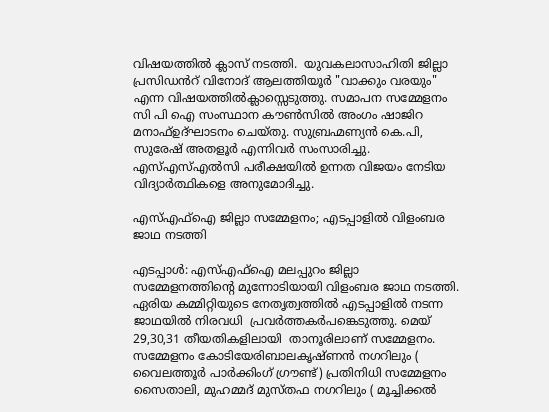വിഷയത്തിൽ ക്ലാസ് നടത്തി.  യുവകലാസാഹിതി ജില്ലാ പ്രസിഡൻറ് വിനോദ് ആലത്തിയൂർ "വാക്കും വരയും" എന്ന വിഷയത്തിൽക്ലാസ്സെടുത്തു. സമാപന സമ്മേളനം സി പി ഐ സംസ്ഥാന കൗൺസിൽ അംഗം ഷാജിറ മനാഫ്ഉദ്ഘാടനം ചെയ്തു. സുബ്രഹ്മണ്യൻ കെ.പി, സുരേഷ് അതളൂർ എന്നിവർ സംസാരിച്ചു. എസ്എസ്എൽസി പരീക്ഷയിൽ ഉന്നത വിജയം നേടിയ വിദ്യാർത്ഥികളെ അനുമോദിച്ചു.

എസ്എഫ്ഐ ജില്ലാ സമ്മേളനം; എടപ്പാളിൽ വിളംബര ജാഥ നടത്തി

എടപ്പാൾ: എസ്എഫ്ഐ മലപ്പുറം ജില്ലാ സമ്മേളനത്തിന്റെ മുന്നോടിയായി വിളംബര ജാഥ നടത്തി. ഏരിയ കമ്മിറ്റിയുടെ നേതൃത്വത്തിൽ എടപ്പാളിൽ നടന്ന ജാഥയിൽ നിരവധി  പ്രവർത്തകർപങ്കെടുത്തു. മെയ്‌ 29,30,31 തീയതികളിലായി  താനൂരിലാണ് സമ്മേളനം. സമ്മേളനം കോടിയേരിബാലകൃഷ്ണൻ നഗറിലും ( വൈലത്തൂർ പാർക്കിംഗ് ഗ്രൗണ്ട്) പ്രതിനിധി സമ്മേളനം സൈതാലി, മുഹമ്മദ് മുസ്തഫ നഗറിലും ( മൂച്ചിക്കൽ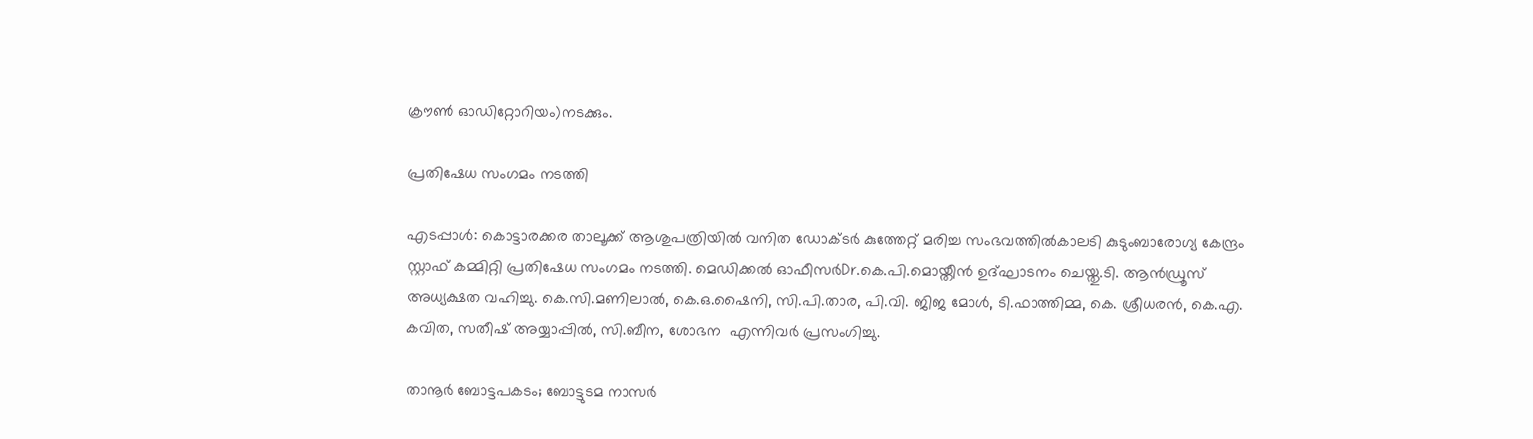ക്രൗൺ ഓഡിറ്റോറിയം)നടക്കും.

പ്രതിഷേധ സംഗമം നടത്തി

എടപ്പാൾ: കൊട്ടാരക്കര താലൂക്ക് ആശുപത്രിയിൽ വനിത ഡോക്ടർ കുത്തേറ്റ് മരിച്ച സംഭവത്തിൽകാലടി കുടുംബാരോഗ്യ കേന്ദ്രം സ്റ്റാഫ് കമ്മിറ്റി പ്രതിഷേധ സംഗമം നടത്തി. മെഡിക്കൽ ഓഫീസർDr.കെ.പി.മൊയ്തീൻ ഉദ്ഘാടനം ചെയ്തു.ടി. ആൻഡ്രൂസ് അധ്യക്ഷത വഹിച്ചു. കെ.സി.മണിലാൽ, കെ.ഒ.ഷൈനി, സി.പി.താര, പി.വി. ജിജ മോൾ, ടി.ഫാത്തിമ്മ, കെ. ശ്രീധരൻ, കെ.എ. കവിത, സതീഷ് അയ്യാപ്പിൽ, സി.ബീന, ശോഭന  എന്നിവർ പ്രസംഗിച്ചു.

താനൂർ ബോട്ടപകടം; ബോട്ടുടമ നാസർ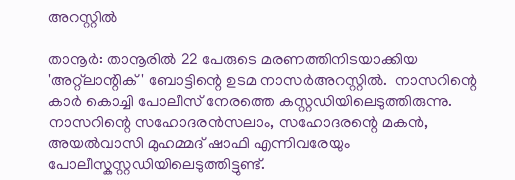അറസ്റ്റിൽ

താനൂർ: താനൂരില്‍ 22 പേരുടെ മരണത്തിനിടയാക്കിയ 'അറ്റ്‌ലാന്റിക്‌' ബോട്ടിന്റെ ഉടമ നാസര്‍അറസ്റ്റില്‍.  നാസറിന്റെ കാര്‍ കൊച്ചി പോലീസ് നേരത്തെ കസ്റ്റഡിയിലെടുത്തിരുന്നു. നാസറിന്റെ സഹോദരന്‍സലാം, സഹോദരന്റെ മകന്‍, അയല്‍വാസി മുഹമ്മദ് ഷാഫി എന്നിവരേയും പോലീസ്കസ്റ്റഡിയിലെടുത്തിട്ടുണ്ട്.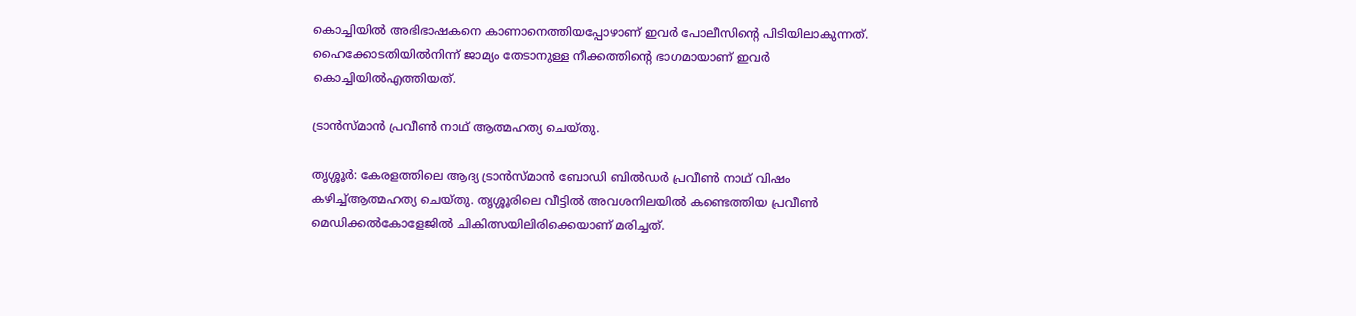കൊച്ചിയില്‍ അഭിഭാഷകനെ കാണാനെത്തിയപ്പോഴാണ് ഇവര്‍ പോലീസിന്റെ പിടിയിലാകുന്നത്. ഹൈക്കോടതിയില്‍നിന്ന് ജാമ്യം തേടാനുള്ള നീക്കത്തിന്റെ ഭാഗമായാണ് ഇവര്‍ കൊച്ചിയില്‍എത്തിയത്.

ട്രാൻസ്മാൻ പ്രവീൺ നാഥ് ആത്മഹത്യ ചെയ്തു.

തൃശ്ശൂര്‍: കേരളത്തിലെ ആദ്യ ട്രാൻസ്മാൻ ബോഡി ബിൽഡർ പ്രവീണ്‍ നാഥ് വിഷം കഴിച്ച്ആത്മഹത്യ ചെയ്തു. തൃശ്ശൂരിലെ വീട്ടിൽ അവശനിലയിൽ കണ്ടെത്തിയ പ്രവീണ്‍ മെഡിക്കൽകോളേജിൽ ചികിത്സയിലിരിക്കെയാണ് മരിച്ചത്.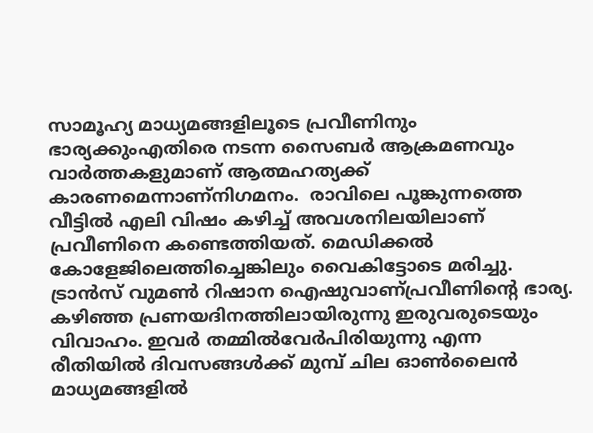സാമൂഹ്യ മാധ്യമങ്ങളിലൂടെ പ്രവീണിനും ഭാര്യക്കുംഎതിരെ നടന്ന സൈബർ ആക്രമണവും വാർത്തകളുമാണ് ആത്മഹത്യക്ക് കാരണമെന്നാണ്നിഗമനം.  രാവിലെ പൂങ്കുന്നത്തെ വീട്ടിൽ എലി വിഷം കഴിച്ച് അവശനിലയിലാണ് പ്രവീണിനെ കണ്ടെത്തിയത്. മെഡിക്കൽ കോളേജിലെത്തിച്ചെങ്കിലും വൈകിട്ടോടെ മരിച്ചു. ട്രാൻസ് വുമണ്‍ റിഷാന ഐഷുവാണ്പ്രവീണിന്‍റെ ഭാര്യ. കഴിഞ്ഞ പ്രണയദിനത്തിലായിരുന്നു ഇരുവരുടെയും വിവാഹം. ഇവർ തമ്മിൽവേർപിരിയുന്നു എന്ന രീതിയിൽ ദിവസങ്ങൾക്ക് മുമ്പ് ചില ഓണ്‍ലൈൻ മാധ്യമങ്ങളിൽ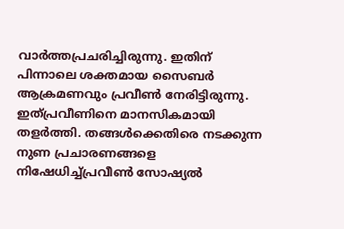വാർത്തപ്രചരിച്ചിരുന്നു. ഇതിന് പിന്നാലെ ശക്തമായ സൈബർ ആക്രമണവും പ്രവീണ്‍ നേരിട്ടിരുന്നു. ഇത്പ്രവീണിനെ മാനസികമായി തളർത്തി. തങ്ങൾക്കെതിരെ നടക്കുന്ന നുണ പ്രചാരണങ്ങളെ നിഷേധിച്ച്പ്രവീണ്‍ സോഷ്യൽ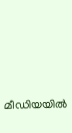മീഡിയയിൽ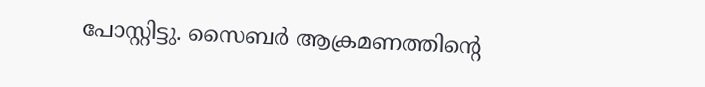പോസ്റ്റിട്ടു. സൈബർ ആക്രമണത്തിന്‍റെ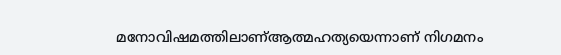മനോവിഷമത്തിലാണ്ആത്മഹത്യയെന്നാണ് നിഗമനം